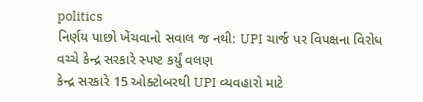politics
નિર્ણય પાછો ખેંચવાનો સવાલ જ નથી: UPI ચાર્જ પર વિપક્ષના વિરોધ વચ્ચે કેન્દ્ર સરકારે સ્પષ્ટ કર્યું વલણ
કેન્દ્ર સરકારે 15 ઓક્ટોબરથી UPI વ્યવહારો માટે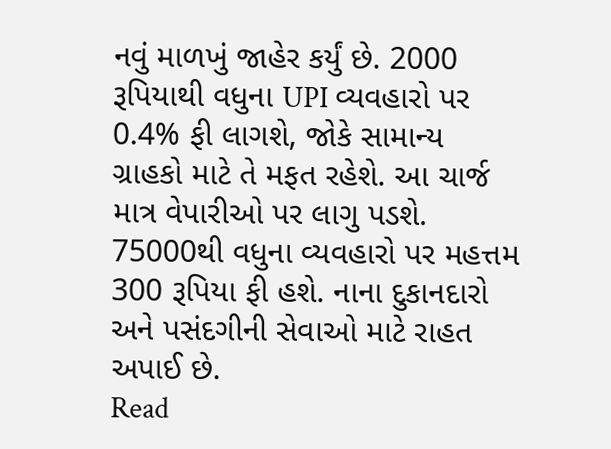નવું માળખું જાહેર કર્યું છે. 2000 રૂપિયાથી વધુના UPI વ્યવહારો પર 0.4% ફી લાગશે, જોકે સામાન્ય ગ્રાહકો માટે તે મફત રહેશે. આ ચાર્જ માત્ર વેપારીઓ પર લાગુ પડશે. 75000થી વધુના વ્યવહારો પર મહત્તમ 300 રૂપિયા ફી હશે. નાના દુકાનદારો અને પસંદગીની સેવાઓ માટે રાહત અપાઈ છે.
Read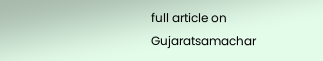full article on Gujaratsamachar